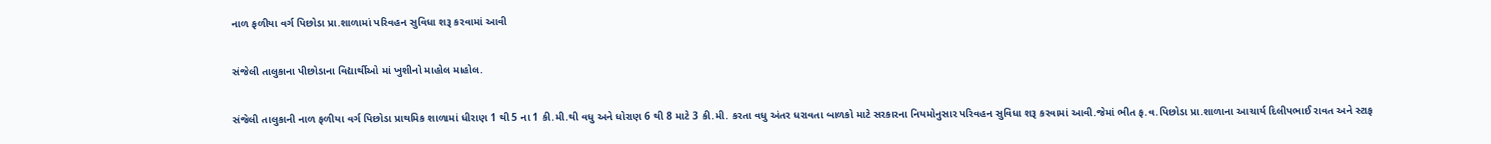નાળ ફળીયા વર્ગ પિછોડા પ્રા.શાળામાં પરિવહન સુવિધા શરૂ કરવામાં આવી

સંજેલી તાલુકાના પીછોડાના વિદ્યાર્થીઓ માં ખુશીનો માહોલ માહોલ.

સંજેલી તાલુકાની નાળ ફળીયા વર્ગ પિછોડા પ્રાથમિક શાળામાં ધીરાણ 1 થી 5 ના 1 કી.મી.થી વધુ અને ધોરાણ 6 થી 8 માટે 3 કી.મી. કરતા વધુ અંતર ધરાવતા બાળકો માટે સરકારના નિયમોનુસાર પરિવહન સુવિધા શરૂ કરવામાં આવી.જેમાં ભીત ફ.વ.પિછોડા પ્રા.શાળાના આચાર્ય દિલીપભાઈ રાવત અને સ્ટાફ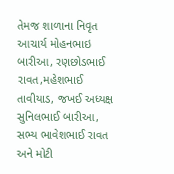તેમજ શાળાના નિવૃત આચાર્ય મોહનભાઇ બારીઆ, રણછોડભાઈ રાવત,મહેશભાઈ તાવીયાડ, જખઈ અધ્યક્ષ સુનિલભાઈ બારીઆ, સભ્ય ભાવેશભાઈ રાવત અને મોટી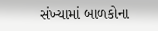સંખ્યામાં બાળકોના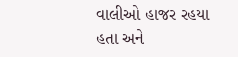વાલીઓ હાજર રહયા હતા અને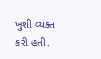ખુશી વ્યક્ત કરી હતી.